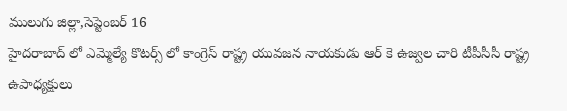ములుగు జిల్లా,సెప్టెంబర్ 16
హైదరాబాద్ లో ఎమ్మెల్యే కొటర్స్ లో కాంగ్రెస్ రాష్ట్ర యువజన నాయకుడు ఆర్ కె ఉజ్వల చారి టీపీసీసీ రాష్ట్ర ఉపాధ్యక్షులు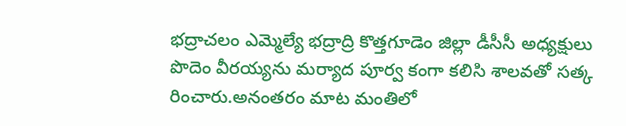భద్రాచలం ఎమ్మెల్యే భద్రాద్రి కొత్తగూడెం జిల్లా డీసీసీ అధ్యక్షులు పొదెం వీరయ్యను మర్యాద పూర్వ కంగా కలిసి శాలవతో సత్క రించారు.అనంతరం మాట మంతిలో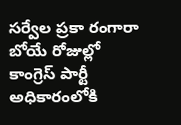సర్వేల ప్రకా రంగారా బోయే రోజుల్లో కాంగ్రెస్ పార్టీ అధికారంలోకి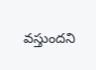వస్తుందని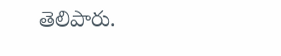తెలిపారు.